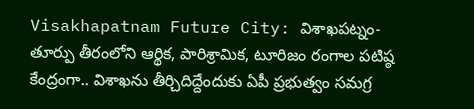Visakhapatnam Future City: విశాఖపట్నం- తూర్పు తీరంలోని ఆర్థిక, పారిశ్రామిక, టూరిజం రంగాల పటిష్ఠ కేంద్రంగా.. విశాఖను తీర్చిదిద్దేందుకు ఏపీ ప్రభుత్వం సమగ్ర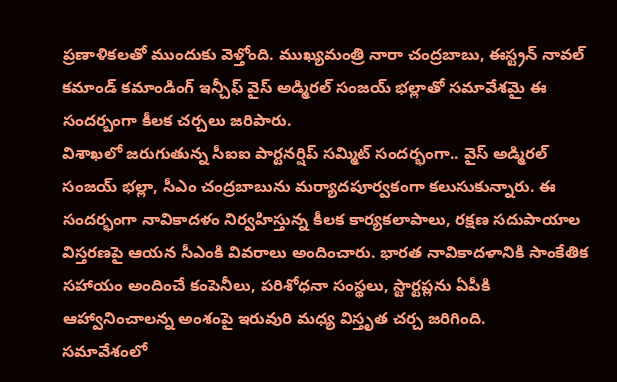ప్రణాళికలతో ముందుకు వెళ్తోంది. ముఖ్యమంత్రి నారా చంద్రబాబు, ఈస్ట్రన్ నావల్ కమాండ్ కమాండింగ్ ఇన్చీఫ్ వైస్ అడ్మిరల్ సంజయ్ భల్లాతో సమావేశమై ఈ సందర్బంగా కీలక చర్చలు జరిపారు.
విశాఖలో జరుగుతున్న సీఐఐ పార్టనర్షిప్ సమ్మిట్ సందర్భంగా.. వైస్ అడ్మిరల్ సంజయ్ భల్లా, సీఎం చంద్రబాబును మర్యాదపూర్వకంగా కలుసుకున్నారు. ఈ సందర్భంగా నావికాదళం నిర్వహిస్తున్న కీలక కార్యకలాపాలు, రక్షణ సదుపాయాల విస్తరణపై ఆయన సీఎంకి వివరాలు అందించారు. భారత నావికాదళానికి సాంకేతిక సహాయం అందించే కంపెనీలు, పరిశోధనా సంస్థలు, స్టార్టప్లను ఏపీకి ఆహ్వానించాలన్న అంశంపై ఇరువురి మధ్య విస్తృత చర్చ జరిగింది.
సమావేశంలో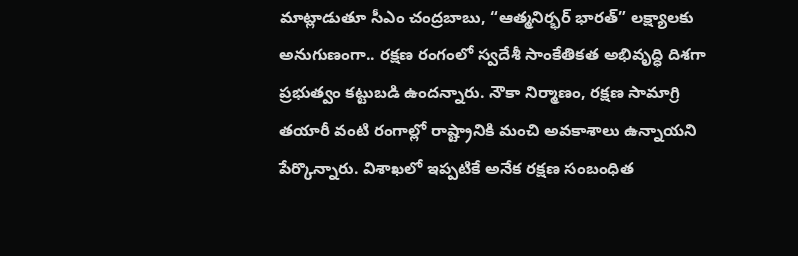మాట్లాడుతూ సీఎం చంద్రబాబు, “ఆత్మనిర్భర్ భారత్” లక్ష్యాలకు అనుగుణంగా.. రక్షణ రంగంలో స్వదేశీ సాంకేతికత అభివృద్ధి దిశగా ప్రభుత్వం కట్టుబడి ఉందన్నారు. నౌకా నిర్మాణం, రక్షణ సామాగ్రి తయారీ వంటి రంగాల్లో రాష్ట్రానికి మంచి అవకాశాలు ఉన్నాయని పేర్కొన్నారు. విశాఖలో ఇప్పటికే అనేక రక్షణ సంబంధిత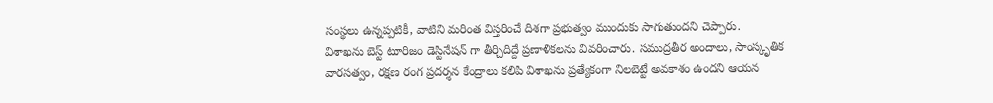సంస్థలు ఉన్నప్పటికీ, వాటిని మరింత విస్తరించే దిశగా ప్రభుత్వం ముందుకు సాగుతుందని చెప్పారు.
విశాఖను బెస్ట్ టూరిజం డెస్టినేషన్ గా తీర్చిదిద్దే ప్రణాళికలను వివరించారు. సముద్రతీర అందాలు, సాంస్కృతిక వారసత్వం, రక్షణ రంగ ప్రదర్శన కేంద్రాలు కలిపి విశాఖను ప్రత్యేకంగా నిలబెట్టే అవకాశం ఉందని ఆయన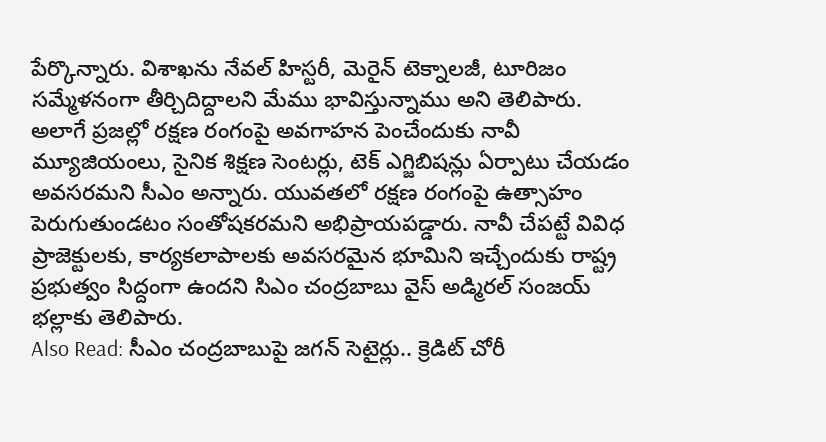పేర్కొన్నారు. విశాఖను నేవల్ హిస్టరీ, మెరైన్ టెక్నాలజీ, టూరిజం సమ్మేళనంగా తీర్చిదిద్దాలని మేము భావిస్తున్నాము అని తెలిపారు.
అలాగే ప్రజల్లో రక్షణ రంగంపై అవగాహన పెంచేందుకు నావీ మ్యూజియంలు, సైనిక శిక్షణ సెంటర్లు, టెక్ ఎగ్జిబిషన్లు ఏర్పాటు చేయడం అవసరమని సీఎం అన్నారు. యువతలో రక్షణ రంగంపై ఉత్సాహం పెరుగుతుండటం సంతోషకరమని అభిప్రాయపడ్డారు. నావీ చేపట్టే వివిధ ప్రాజెక్టులకు, కార్యకలాపాలకు అవసరమైన భూమిని ఇచ్చేందుకు రాష్ట్ర ప్రభుత్వం సిద్దంగా ఉందని సిఎం చంద్రబాబు వైస్ అడ్మిరల్ సంజయ్ భల్లాకు తెలిపారు.
Also Read: సీఎం చంద్రబాబుపై జగన్ సెటైర్లు.. క్రెడిట్ చోరీ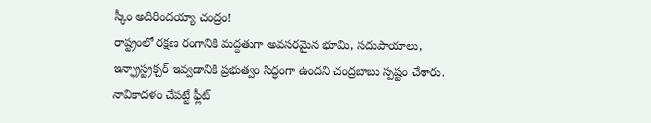స్కీం అదిరిందయ్యా చంద్రం!
రాష్ట్రంలో రక్షణ రంగానికి మద్దతుగా అవసరమైన భూమి, సదుపాయాలు, ఇన్ఫ్రాస్ట్రక్చర్ ఇవ్వడానికి ప్రభుత్వం సిద్ధంగా ఉందని చంద్రబాబు స్పష్టం చేశారు. నావికాదళం చేపట్టే ఫ్లీట్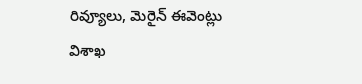రివ్యూలు, మెరైన్ ఈవెంట్లు విశాఖ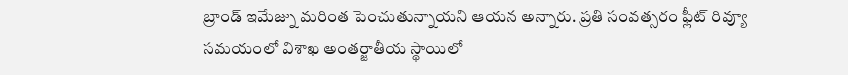బ్రాండ్ ఇమేజ్ను మరింత పెంచుతున్నాయని ఆయన అన్నారు. ప్రతి సంవత్సరం ఫ్లీట్ రివ్యూ సమయంలో విశాఖ అంతర్జాతీయ స్థాయిలో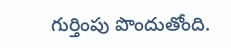గుర్తింపు పొందుతోంది.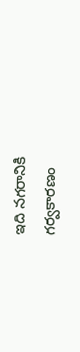ఇది నగరానికి గర్వకారణం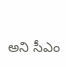అని సీఎం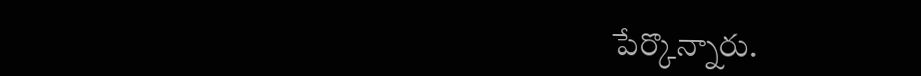పేర్కొన్నారు.